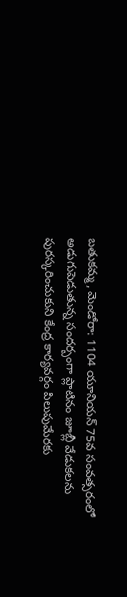బతుకమ్మ, మెండోరా: 1104 యూనియన్ 75వ సంవత్సరంలో అడుగుపెడుతున్న సందర్బంగా ప్లాటినం జూబ్లీ వేడుకలను పురస్కరించుకుని కేంద్ర కార్యవర్గం పిలుపుమేరకు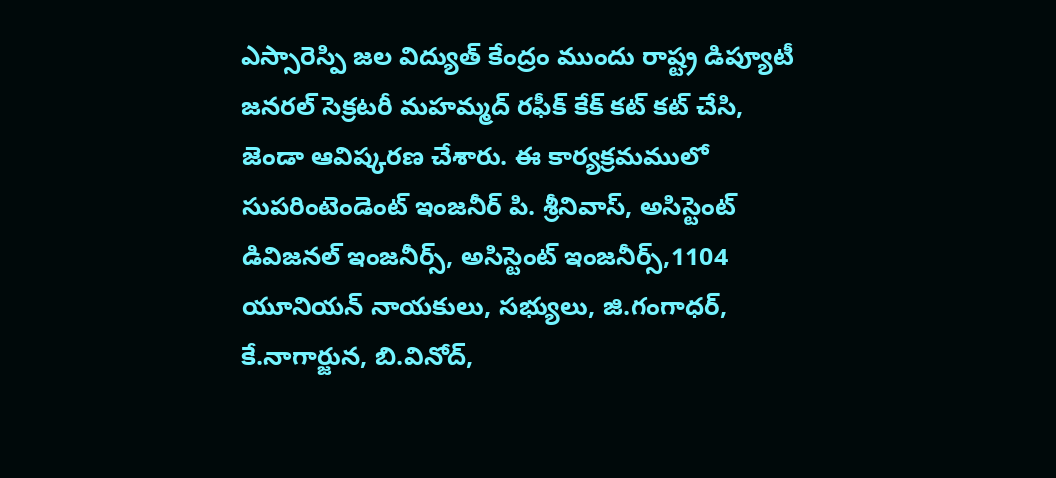ఎస్సారెస్పి జల విద్యుత్ కేంద్రం ముందు రాష్ట్ర డిప్యూటీ జనరల్ సెక్రటరీ మహమ్మద్ రఫీక్ కేక్ కట్ కట్ చేసి, జెండా ఆవిష్కరణ చేశారు. ఈ కార్యక్రమములో సుపరింటెండెంట్ ఇంజనీర్ పి. శ్రీనివాస్, అసిస్టెంట్ డివిజనల్ ఇంజనీర్స్, అసిస్టెంట్ ఇంజనీర్స్,1104 యూనియన్ నాయకులు, సభ్యులు, జి.గంగాధర్, కే.నాగార్జున, బి.వినోద్,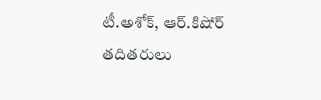టీ.అశోక్, ఆర్.కిషోర్ తదితరులు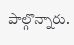పాల్గొన్నారు.